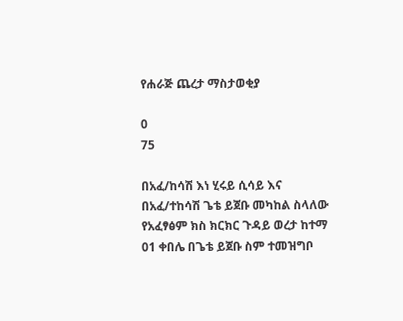የሐራጅ ጨረታ ማስታወቂያ

0
75

በአፈ/ከሳሽ እነ ሂሩይ ሲሳይ እና በአፈ/ተከሳሽ ጌቴ ይጀቡ መካከል ስላለው የአፈፃፅም ክስ ክርክር ጉዳይ ወረታ ከተማ 01 ቀበሌ በጌቴ ይጀቡ ስም ተመዝግቦ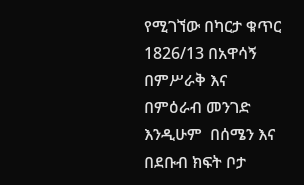የሚገኘው በካርታ ቁጥር 1826/13 በአዋሳኝ በምሥራቅ እና በምዕራብ መንገድ እንዲሁም  በሰሜን እና በደቡብ ክፍት ቦታ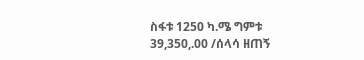ስፋቱ 1250 ካ.ሜ ግምቱ 39,350,.00 /ሰላሳ ዘጠኝ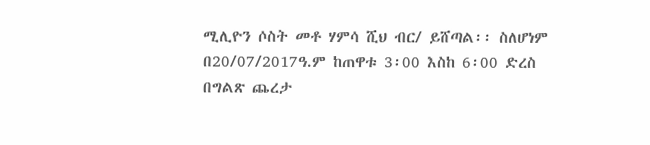ሚሊዮን ሶስት መቶ ሃምሳ ሺህ ብር/ ይሸጣል፡፡ ስለሆነም በ20/07/2017ዓ.ም ከጠዋቱ 3፡00 እስከ 6፡00 ድረስ በግልጽ ጨረታ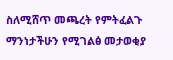ስለሚሸጥ መጫረት የምትፈልጉ ማንነታችሁን የሚገልፅ መታወቂያ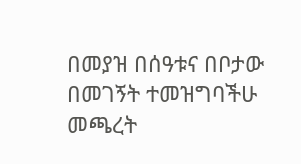በመያዝ በሰዓቱና በቦታው በመገኝት ተመዝግባችሁ መጫረት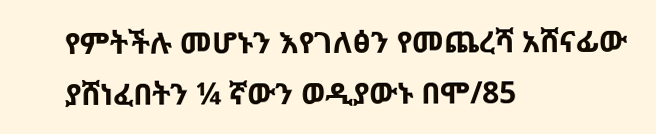የምትችሉ መሆኑን እየገለፅን የመጨረሻ አሸናፊው ያሸነፈበትን ¼ ኛውን ወዲያውኑ በሞ/85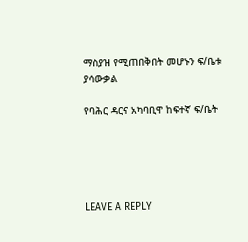ማስያዝ የሚጠበቅበት መሆኑን ፍ/ቤቱ ያሳውቃል

የባሕር ዳርና አካባቢዋ ከፍተኛ ፍ/ቤት





LEAVE A REPLY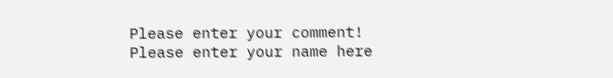Please enter your comment!
Please enter your name here